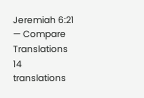Jeremiah 6:21 — Compare Translations
14 translations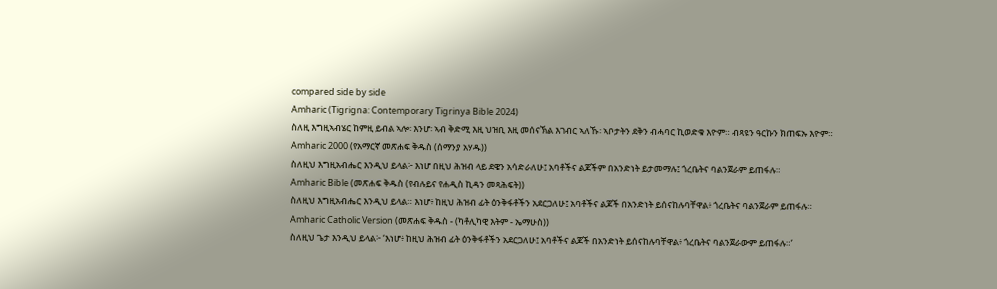compared side by side
Amharic (Tigrigna: Contemporary Tigrinya Bible 2024)
ስለዚ እግዚኣብሄር ከምዚ ይብል ኣሎ፡ እንሆ፡ ኣብ ቅድሚ እዚ ህዝቢ እዚ መሰናኽል እገብር ኣለኹ፡ ኣቦታትን ደቅን ብሓባር ኪወድቁ እዮም። ብጻዩን ዓርኩን ክጠፍኡ እዮም።
Amharic 2000 (የአማርኛ መጽሐፍ ቅዱስ (ሰማንያ አሃዱ))
ስለዚህ እግዚአብሔር እንዲህ ይላል፦ እነሆ በዚህ ሕዝብ ላይ ደዌን አሳድራለሁ፤ አባቶችና ልጆችም በአንድነት ይታመማሉ፤ ጎረቤትና ባልንጀራም ይጠፋሉ።
Amharic Bible (መጽሐፍ ቅዱስ (የብሉይና የሐዲስ ኪዳን መጻሕፍት))
ስለዚህ እግዚአብሔር እንዲህ ይላል። እነሆ፥ ከዚህ ሕዝብ ፊት ዕንቅፋቶችን አደርጋለሁ፤ አባቶችና ልጆች በአንድነት ይሰናከሉባቸዋል፥ ጎረቤትና ባልንጀራም ይጠፋሉ።
Amharic Catholic Version (መጽሐፍ ቅዱስ - (ካቶሊካዊ እትም - ኤማሁስ))
ስለዚህ ጌታ እንዲህ ይላል፦ ‘እነሆ፥ ከዚህ ሕዝብ ፊት ዕንቅፋቶችን አደርጋለሁ፤ አባቶችና ልጆች በአንድነት ይሰናከሉባቸዋል፥ ጎረቤትና ባልንጀራውም ይጠፋሉ።’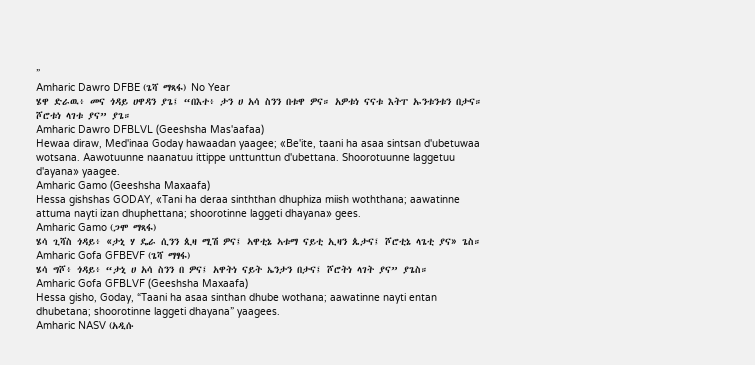”
Amharic Dawro DFBE (ጌሻ ማጻፋ) No Year
ሄዋ ድራዉ፥ መና ጎዳይ ሀዋዳን ያጌ፤ “በእተ፥ ታን ሀ አሳ ስንን በቱዋ ዎና። አዎቱነ ናናቱ እትፐ ኡንቱንቱን በታና። ሾሮቱነ ላገቱ ያና” ያጌ።
Amharic Dawro DFBLVL (Geeshsha Mas'aafaa)
Hewaa diraw, Med'inaa Goday hawaadan yaagee; «Be'ite, taani ha asaa sintsan d'ubetuwaa wotsana. Aawotuunne naanatuu ittippe unttunttun d'ubettana. Shoorotuunne laggetuu d'ayana» yaagee.
Amharic Gamo (Geeshsha Maxaafa)
Hessa gishshas GODAY, «Tani ha deraa sinththan dhuphiza miish woththana; aawatinne attuma nayti izan dhuphettana; shoorotinne laggeti dhayana» gees.
Amharic Gamo (ጋሞ ማጻፋ)
ሄሳ ጊሻስ ጎዳይ፥ «ታኒ ሃ ዴራ ሲንን ጲዛ ሚሽ ዎና፤ ኣዋቲኔ ኣቱማ ናይቲ ኢዛን ጴታና፤ ሾሮቲኔ ላጌቲ ያና» ጌስ።
Amharic Gofa GFBEVF (ጌሻ ማፃፋ)
ሄሳ ግሾ፥ ጎዳይ፥ “ታኒ ሀ አሳ ስንን በ ዎና፤ አዋትነ ናይት ኤንታን በታና፤ ሾሮትነ ላገት ያና” ያጌስ።
Amharic Gofa GFBLVF (Geeshsha Maxaafa)
Hessa gisho, Goday, “Taani ha asaa sinthan dhube wothana; aawatinne nayti entan dhubetana; shoorotinne laggeti dhayana” yaagees.
Amharic NASV (አዲሱ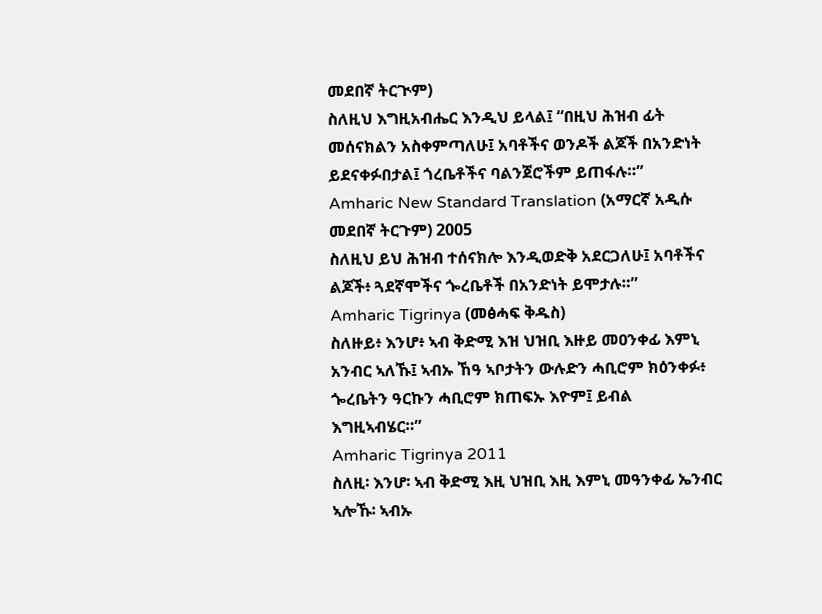መደበኛ ትርጒም)
ስለዚህ እግዚአብሔር እንዲህ ይላል፤ “በዚህ ሕዝብ ፊት መሰናክልን አስቀምጣለሁ፤ አባቶችና ወንዶች ልጆች በአንድነት ይደናቀፉበታል፤ ጎረቤቶችና ባልንጀሮችም ይጠፋሉ።”
Amharic New Standard Translation (አማርኛ አዲሱ መደበኛ ትርጉም) 2005
ስለዚህ ይህ ሕዝብ ተሰናክሎ እንዲወድቅ አደርጋለሁ፤ አባቶችና ልጆች፥ ጓደኛሞችና ጐረቤቶች በአንድነት ይሞታሉ።”
Amharic Tigrinya (መፅሓፍ ቅዱስ)
ስለዙይ፥ እንሆ፥ ኣብ ቅድሚ እዝ ህዝቢ እዙይ መዐንቀፊ እምኒ አንብር ኣለኹ፤ ኣብኡ ኸዓ ኣቦታትን ውሉድን ሓቢሮም ክዕንቀፉ፥ ጐረቤትን ዓርኩን ሓቢሮም ክጠፍኡ እዮም፤ ይብል እግዚኣብሄር።”
Amharic Tigrinya 2011
ስለዚ፡ እንሆ፡ ኣብ ቅድሚ እዚ ህዝቢ እዚ እምኒ መዓንቀፊ ኤንብር ኣሎኹ፡ ኣብኡ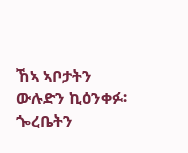ኸኣ ኣቦታትን ውሉድን ኪዕንቀፉ፡ ጐረቤትን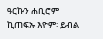ዓርኩን ሐቢሮም ኪጠፍኡ እዮም፡ ይብል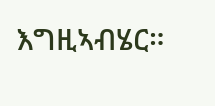እግዚኣብሄር።